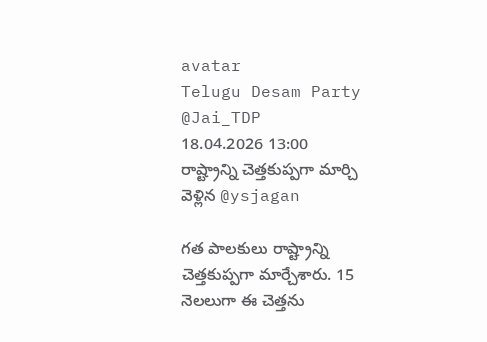avatar
Telugu Desam Party
@Jai_TDP
18.04.2026 13:00
రాష్ట్రాన్ని చెత్తకుప్పగా మార్చి వెళ్లిన @ysjagan

గత పాలకులు రాష్ట్రాన్ని చెత్తకుప్పగా మార్చేశారు. 15 నెలలుగా ఈ చెత్తను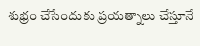శుభ్రం చేసేందుకు ప్రయత్నాలు చేస్తూనే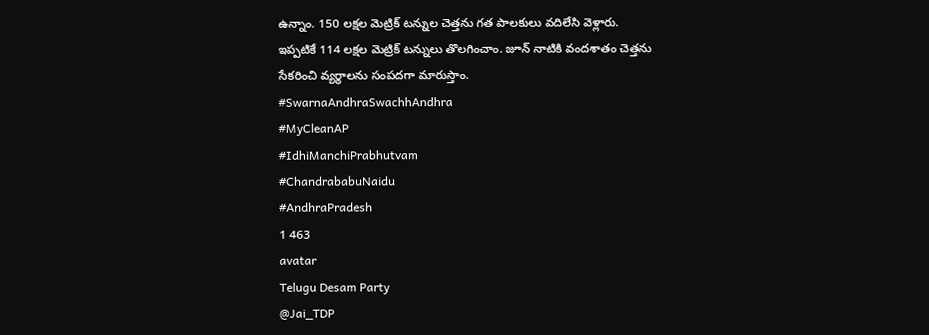ఉన్నాం. 150 లక్షల మెట్రిక్ టన్నుల చెత్తను గత పాలకులు వదిలేసి వెళ్లారు. ఇప్పటికే 114 లక్షల మెట్రిక్ టన్నులు తొలగించాం. జూన్ నాటికి వందశాతం చెత్తను సేకరించి వ్యర్థాలను సంపదగా మారుస్తాం.
#SwarnaAndhraSwachhAndhra
#MyCleanAP
#IdhiManchiPrabhutvam
#ChandrababuNaidu
#AndhraPradesh
1 463
avatar
Telugu Desam Party
@Jai_TDP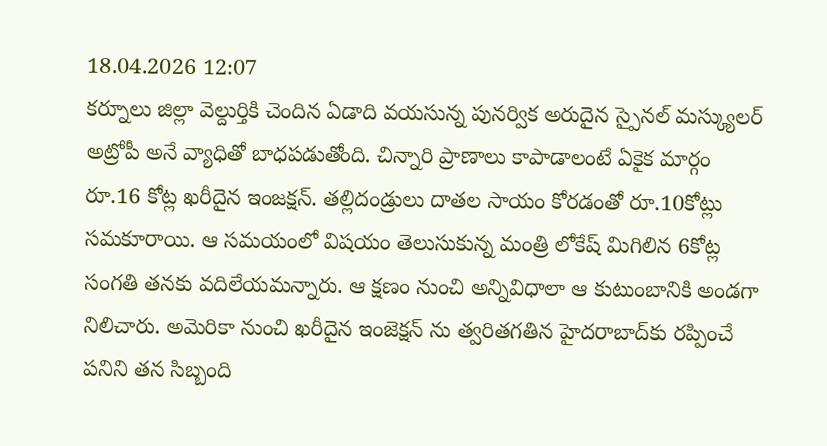18.04.2026 12:07
కర్నూలు జిల్లా వెల్దుర్తికి చెందిన ఏడాది వయసున్న పునర్విక అరుదైన స్పైనల్ మస్క్యులర్ అట్రోపీ అనే వ్యాధితో బాధపడుతోంది. చిన్నారి ప్రాణాలు కాపాడాలంటే ఏకైక మార్గం రూ.16 కోట్ల ఖరీదైన ఇంజక్షన్. తల్లిదండ్రులు దాతల సాయం కోరడంతో రూ.10కోట్లు సమకూరాయి. ఆ సమయంలో విషయం తెలుసుకున్న మంత్రి లోకేష్ మిగిలిన 6కోట్ల సంగతి తనకు వదిలేయమన్నారు. ఆ క్షణం నుంచి అన్నివిధాలా ఆ కుటుంబానికి అండగా నిలిచారు. అమెరికా నుంచి ఖరీదైన ఇంజెక్షన్ ను త్వరితగతిన హైదరాబాద్‌కు ర‌ప్పించే ప‌నిని త‌న సిబ్బంది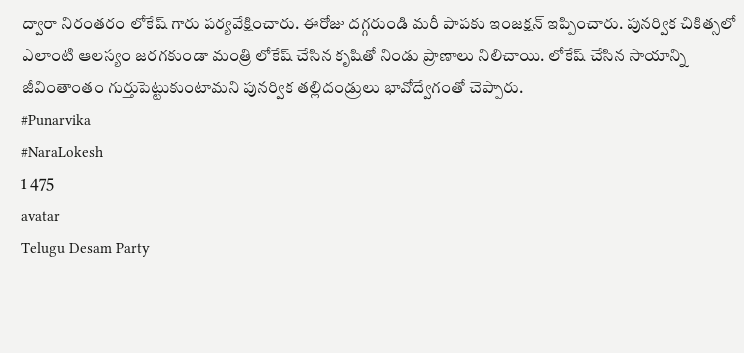ద్వారా నిరంత‌రం లోకేష్ గారు ప‌ర్య‌వేక్షించారు. ఈరోజు దగ్గరుండి మరీ పాపకు ఇంజక్షన్ ఇప్పించారు. పున‌ర్విక చికిత్సలో ఎలాంటి ఆలస్యం జరగకుండా మంత్రి లోకేష్ చేసిన కృషితో నిండు ప్రాణాలు నిలిచాయి. లోకేష్ చేసిన సాయాన్ని జీవింతాంతం గుర్తుపెట్టుకుంటామని పునర్విక తల్లిదండ్రులు భావోద్వేగంతో చెప్పారు.
#Punarvika
#NaraLokesh
1 475
avatar
Telugu Desam Party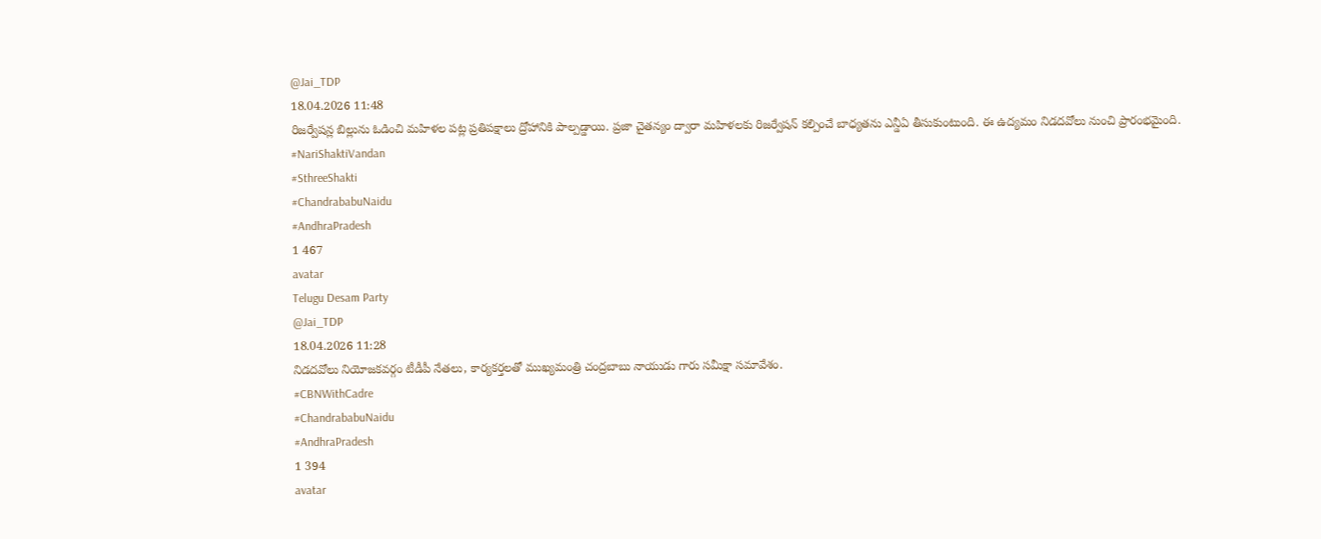@Jai_TDP
18.04.2026 11:48
రిజర్వేషన్ల బిల్లును ఓడించి మహిళల పట్ల ప్రతిపక్షాలు ద్రోహానికి పాల్పడ్డాయి. ప్రజా చైతన్యం ద్వారా మహిళలకు రిజర్వేషన్ కల్పించే బాధ్యతను ఎన్డీఏ తీసుకుంటుంది. ఈ ఉద్యమం నిడదవోలు నుంచి ప్రారంభమైంది.
#NariShaktiVandan
#SthreeShakti
#ChandrababuNaidu
#AndhraPradesh
1 467
avatar
Telugu Desam Party
@Jai_TDP
18.04.2026 11:28
నిడదవోలు నియోజకవర్గం టీడీపీ నేతలు, కార్యకర్తలతో ముఖ్యమంత్రి చంద్రబాబు నాయుడు గారు సమీక్షా సమావేశం.
#CBNWithCadre
#ChandrababuNaidu
#AndhraPradesh
1 394
avatar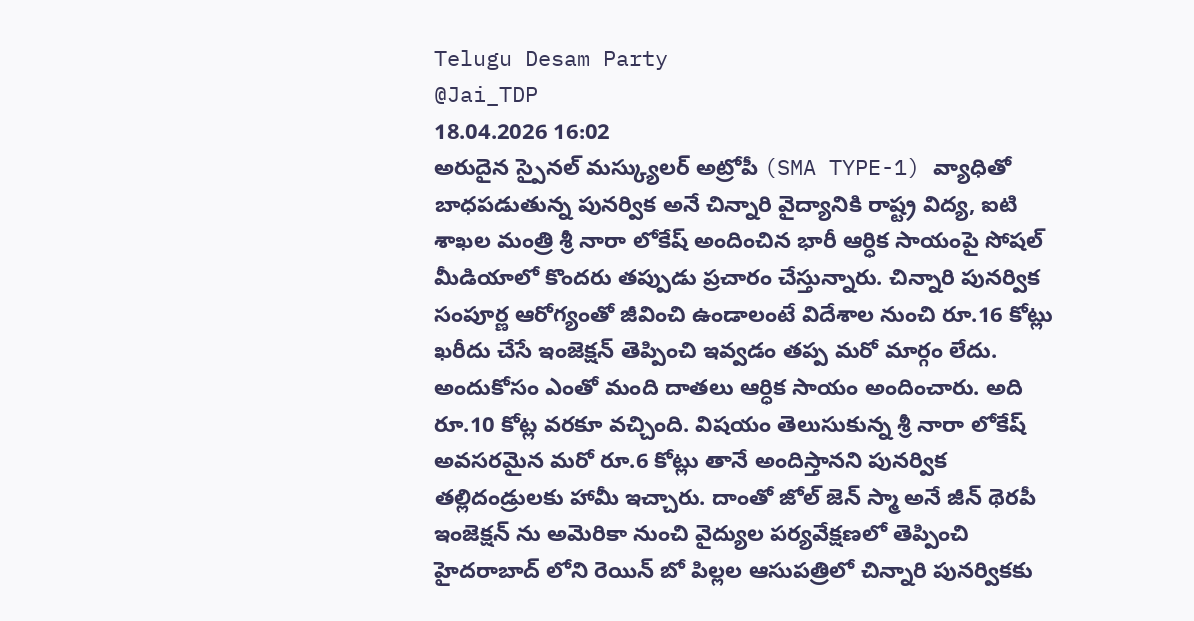Telugu Desam Party
@Jai_TDP
18.04.2026 16:02
అరుదైన స్పైనల్ మస్క్యులర్ అట్రోపీ (SMA TYPE-1) వ్యాధితో బాధపడుతున్న పునర్విక అనే చిన్నారి వైద్యానికి రాష్ట్ర విద్య, ఐటి శాఖల మంత్రి శ్రీ నారా లోకేష్ అందించిన భారీ ఆర్ధిక సాయంపై సోషల్ మీడియాలో కొందరు తప్పుడు ప్రచారం చేస్తున్నారు. చిన్నారి పునర్విక సంపూర్ణ ఆరోగ్యంతో జీవించి ఉండాలంటే విదేశాల నుంచి రూ.16 కోట్లు ఖరీదు చేసే ఇంజెక్షన్ తెప్పించి ఇవ్వడం తప్ప మరో మార్గం లేదు. అందుకోసం ఎంతో మంది దాతలు ఆర్ధిక సాయం అందించారు. అది రూ.10 కోట్ల వరకూ వచ్చింది. విషయం తెలుసుకున్న శ్రీ నారా లోకేష్ అవసరమైన మరో రూ.6 కోట్లు తానే అందిస్తానని పునర్విక తల్లిదండ్రులకు హామీ ఇచ్చారు. దాంతో జోల్ జెన్ స్మా అనే జీన్ థెరపీ ఇంజెక్షన్ ను అమెరికా నుంచి వైద్యుల పర్యవేక్షణలో తెప్పించి హైదరాబాద్ లోని రెయిన్ బో పిల్లల ఆసుపత్రిలో చిన్నారి పునర్వికకు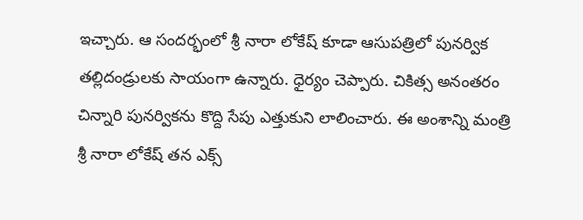ఇచ్చారు. ఆ సందర్భంలో శ్రీ నారా లోకేష్ కూడా ఆసుపత్రిలో పునర్విక తల్లిదండ్రులకు సాయంగా ఉన్నారు. ధైర్యం చెప్పారు. చికిత్స అనంతరం చిన్నారి పునర్వికను కొద్ది సేపు ఎత్తుకుని లాలించారు. ఈ అంశాన్ని మంత్రి శ్రీ నారా లోకేష్ తన ఎక్స్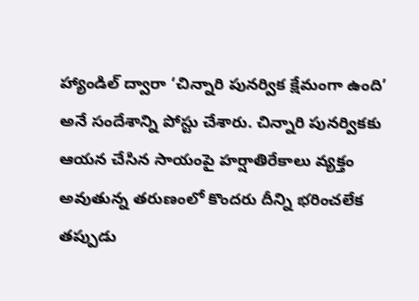హ్యాండిల్ ద్వారా ‘చిన్నారి పునర్విక క్షేమంగా ఉంది’ అనే సందేశాన్ని పోస్టు చేశారు. చిన్నారి పునర్వికకు ఆయన చేసిన సాయంపై హర్షాతిరేకాలు వ్యక్తం అవుతున్న తరుణంలో కొందరు దీన్ని భరించలేక తప్పుడు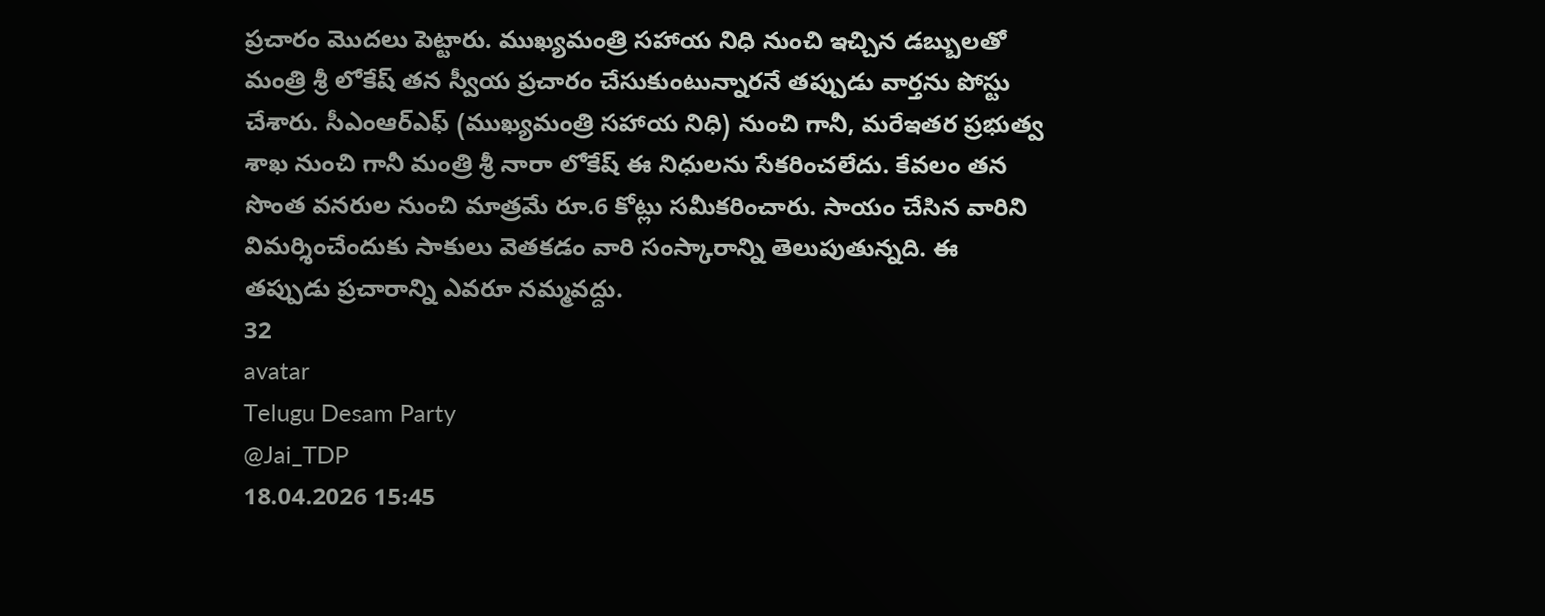ప్రచారం మొదలు పెట్టారు. ముఖ్యమంత్రి సహాయ నిధి నుంచి ఇచ్చిన డబ్బులతో మంత్రి శ్రీ లోకేష్ తన స్వీయ ప్రచారం చేసుకుంటున్నారనే తప్పుడు వార్తను పోస్టు చేశారు. సీఎంఆర్ఎఫ్ (ముఖ్యమంత్రి సహాయ నిధి) నుంచి గానీ, మరేఇతర ప్రభుత్వ శాఖ నుంచి గానీ మంత్రి శ్రీ నారా లోకేష్ ఈ నిధులను సేకరించలేదు. కేవలం తన సొంత వనరుల నుంచి మాత్రమే రూ.6 కోట్లు సమీకరించారు. సాయం చేసిన వారిని విమర్శించేందుకు సాకులు వెతకడం వారి సంస్కారాన్ని తెలుపుతున్నది. ఈ తప్పుడు ప్రచారాన్ని ఎవరూ నమ్మవద్దు.
32
avatar
Telugu Desam Party
@Jai_TDP
18.04.2026 15:45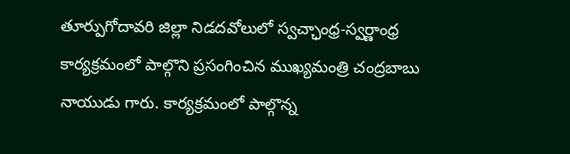తూర్పుగోదావరి జిల్లా నిడదవోలులో స్వచ్ఛాంధ్ర-స్వర్ణాంధ్ర కార్యక్రమంలో పాల్గొని ప్రసంగించిన ముఖ్యమంత్రి చంద్రబాబు నాయుడు గారు. కార్యక్రమంలో పాల్గొన్న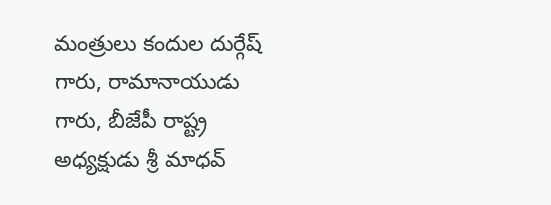మంత్రులు కందుల దుర్గేష్ గారు, రామానాయుడు గారు, బీజేపీ రాష్ట్ర అధ్యక్షుడు శ్రీ మాధవ్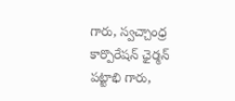గారు, స్వచ్చాంధ్ర కార్పొరేషన్ ఛైర్మన్ పట్టాభి గారు,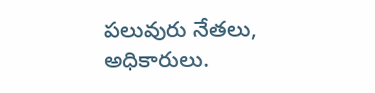పలువురు నేతలు, అధికారులు.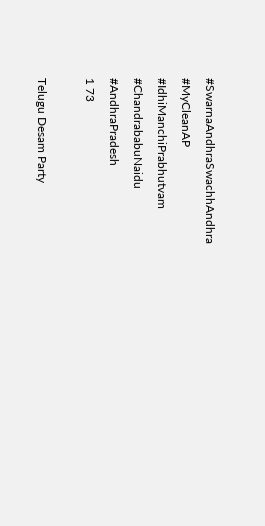#SwarnaAndhraSwachhAndhra
#MyCleanAP
#IdhiManchiPrabhutvam
#ChandrababuNaidu
#AndhraPradesh
1 73

Telugu Desam Party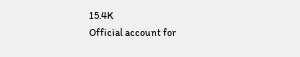15.4K
Official account for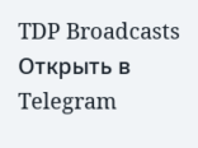TDP Broadcasts
Открыть в Telegram